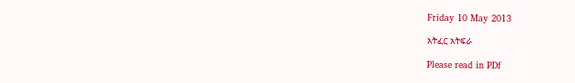Friday 10 May 2013

አትፈር አትፍራ

Please read in PDf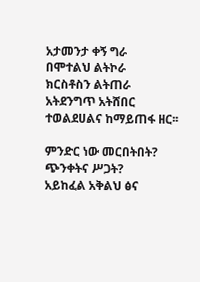አታመንታ ቀኝ ግራ
በሞተልህ ልትኮራ
ክርስቶስን ልትጠራ
አትደንግጥ አትሸበር
ተወልደሀልና ከማይጠፋ ዘር፡፡

ምንድር ነው መርበትበት?
ጭንቀትና ሥጋት?
አይከፈል አቅልህ ፅና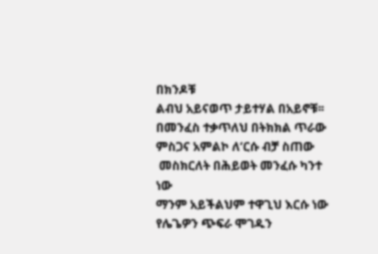በክንዶቹ
ልብህ አይናወጥ ታይተሃል በአይኖቹ፡፡
በመንፈስ ተቃጥለህ በትክክል ጥራው
ምስጋና አምልኮ ለ‘ርሱ ብቻ ስጠው
 መስክርለት በሕይወት መንፈሱ ካንተ ነው
ማንም አይችልህም ተዋጊህ እርሱ ነው
የሌጌዎን ጭፍራ ሞገዱን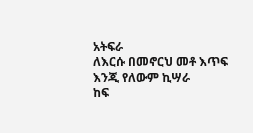አትፍራ
ለእርሱ በመኖርህ መቶ እጥፍ እንጂ የለውም ኪሣራ
ከፍ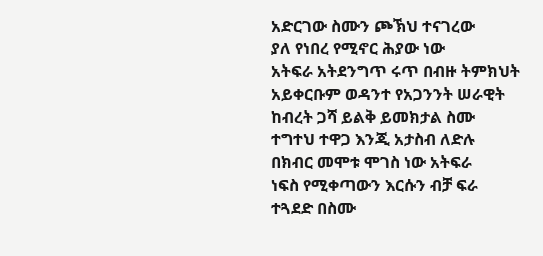አድርገው ስሙን ጮኽህ ተናገረው
ያለ የነበረ የሚኖር ሕያው ነው
አትፍራ አትደንግጥ ሩጥ በብዙ ትምክህት
አይቀርቡም ወዳንተ የአጋንንት ሠራዊት
ከብረት ጋሻ ይልቅ ይመክታል ስሙ
ተግተህ ተዋጋ እንጂ አታስብ ለድሉ
በክብር መሞቱ ሞገስ ነው አትፍራ
ነፍስ የሚቀጣውን እርሱን ብቻ ፍራ
ተጓደድ በስሙ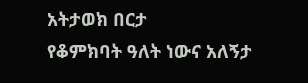አትታወክ በርታ
የቆምክባት ዓለት ነውና አለኝታ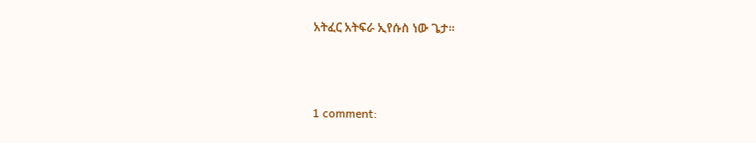አትፈር አትፍራ ኢየሱስ ነው ጌታ፡፡



1 comment: